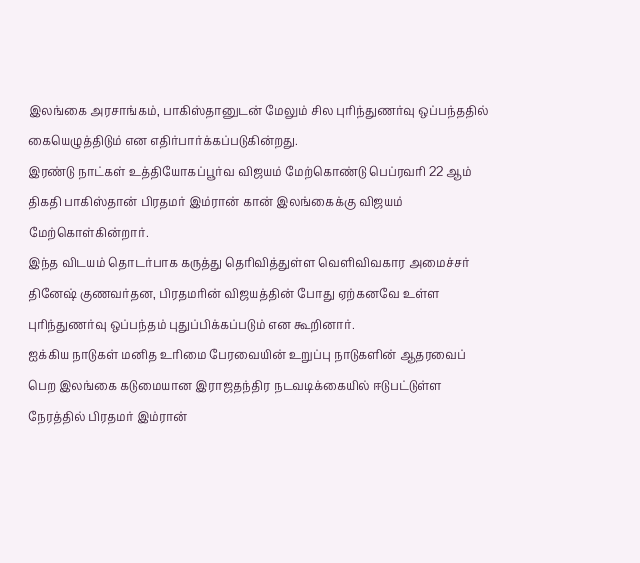இலங்கை அரசாங்கம், பாகிஸ்தானுடன் மேலும் சில புரிந்துணர்வு ஒப்பந்ததில் கையெழுத்திடும் என எதிர்பார்க்கப்படுகின்றது.
இரண்டு நாட்கள் உத்தியோகப்பூர்வ விஜயம் மேற்கொண்டு பெப்ரவரி 22 ஆம் திகதி பாகிஸ்தான் பிரதமர் இம்ரான் கான் இலங்கைக்கு விஜயம் மேற்கொள்கின்றார்.
இந்த விடயம் தொடர்பாக கருத்து தெரிவித்துள்ள வெளிவிவகார அமைச்சர் தினேஷ் குணவர்தன, பிரதமரின் விஜயத்தின் போது ஏற்கனவே உள்ள புரிந்துணர்வு ஒப்பந்தம் புதுப்பிக்கப்படும் என கூறினார்.
ஐக்கிய நாடுகள் மனித உரிமை பேரவையின் உறுப்பு நாடுகளின் ஆதரவைப் பெற இலங்கை கடுமையான இராஜதந்திர நடவடிக்கையில் ஈடுபட்டுள்ள நேரத்தில் பிரதமர் இம்ரான்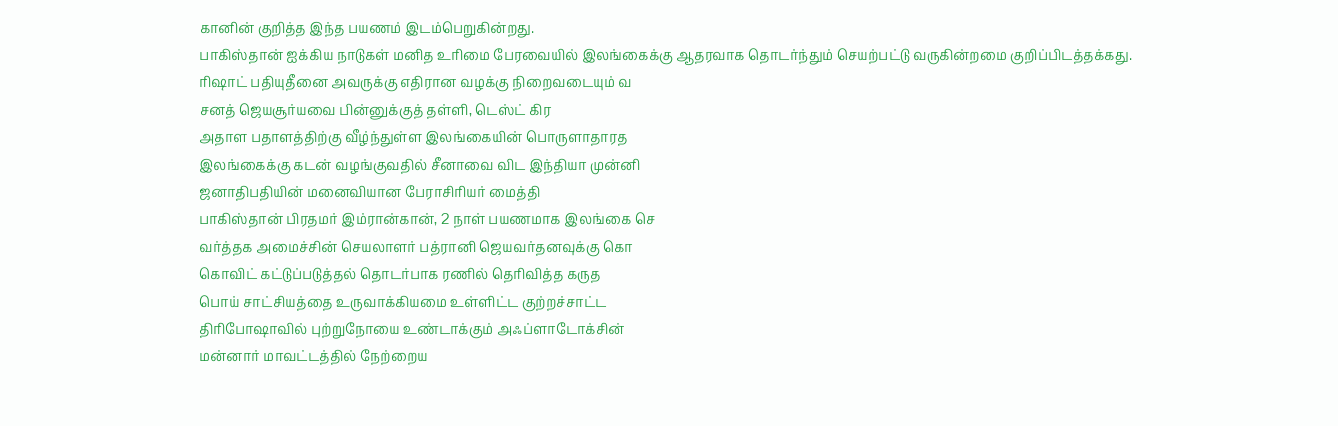கானின் குறித்த இந்த பயணம் இடம்பெறுகின்றது.
பாகிஸ்தான் ஐக்கிய நாடுகள் மனித உரிமை பேரவையில் இலங்கைக்கு ஆதரவாக தொடர்ந்தும் செயற்பட்டு வருகின்றமை குறிப்பிடத்தக்கது.
ரிஷாட் பதியுதீனை அவருக்கு எதிரான வழக்கு நிறைவடையும் வ
சனத் ஜெயசூர்யவை பின்னுக்குத் தள்ளி, டெஸ்ட் கிர
அதாள பதாளத்திற்கு வீழ்ந்துள்ள இலங்கையின் பொருளாதாரத
இலங்கைக்கு கடன் வழங்குவதில் சீனாவை விட இந்தியா முன்னி
ஜனாதிபதியின் மனைவியான பேராசிரியர் மைத்தி
பாகிஸ்தான் பிரதமர் இம்ரான்கான், 2 நாள் பயணமாக இலங்கை செ
வர்த்தக அமைச்சின் செயலாளர் பத்ரானி ஜெயவர்தனவுக்கு கொ
கொவிட் கட்டுப்படுத்தல் தொடர்பாக ரணில் தெரிவித்த கருத
பொய் சாட்சியத்தை உருவாக்கியமை உள்ளிட்ட குற்றச்சாட்ட
திரிபோஷாவில் புற்றுநோயை உண்டாக்கும் அஃப்ளாடோக்சின்
மன்னார் மாவட்டத்தில் நேற்றைய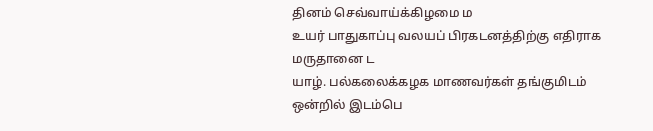தினம் செவ்வாய்க்கிழமை ம
உயர் பாதுகாப்பு வலயப் பிரகடனத்திற்கு எதிராக மருதானை ட
யாழ். பல்கலைக்கழக மாணவர்கள் தங்குமிடம் ஒன்றில் இடம்பெ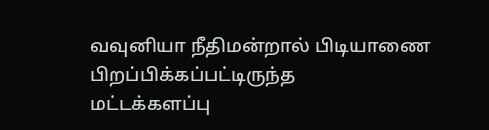வவுனியா நீதிமன்றால் பிடியாணை பிறப்பிக்கப்பட்டிருந்த
மட்டக்களப்பு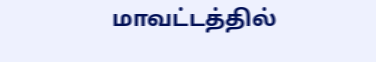மாவட்டத்தில்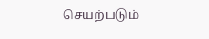செயற்படும்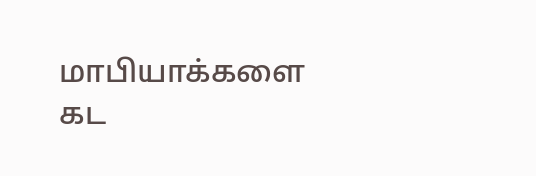மாபியாக்களை கட